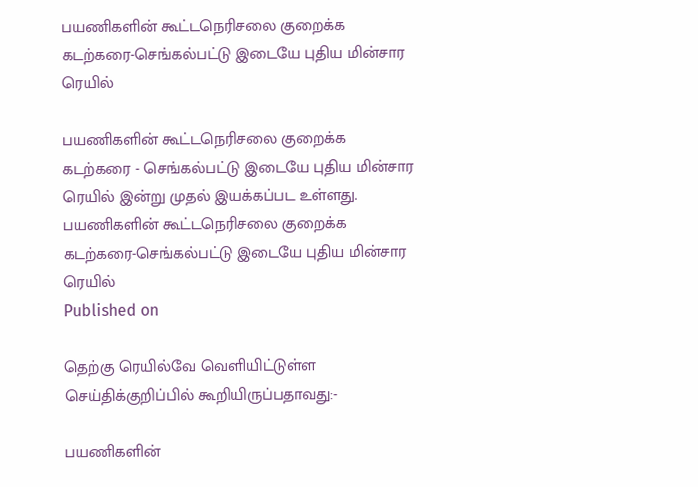பயணிகளின் கூட்டநெரிசலை குறைக்க கடற்கரை-செங்கல்பட்டு இடையே புதிய மின்சார ரெயில்

பயணிகளின் கூட்டநெரிசலை குறைக்க கடற்கரை - செங்கல்பட்டு இடையே புதிய மின்சார ரெயில் இன்று முதல் இயக்கப்பட உள்ளது.
பயணிகளின் கூட்டநெரிசலை குறைக்க கடற்கரை-செங்கல்பட்டு இடையே புதிய மின்சார ரெயில்
Published on

தெற்கு ரெயில்வே வெளியிட்டுள்ள செய்திக்குறிப்பில் கூறியிருப்பதாவது:-

பயணிகளின்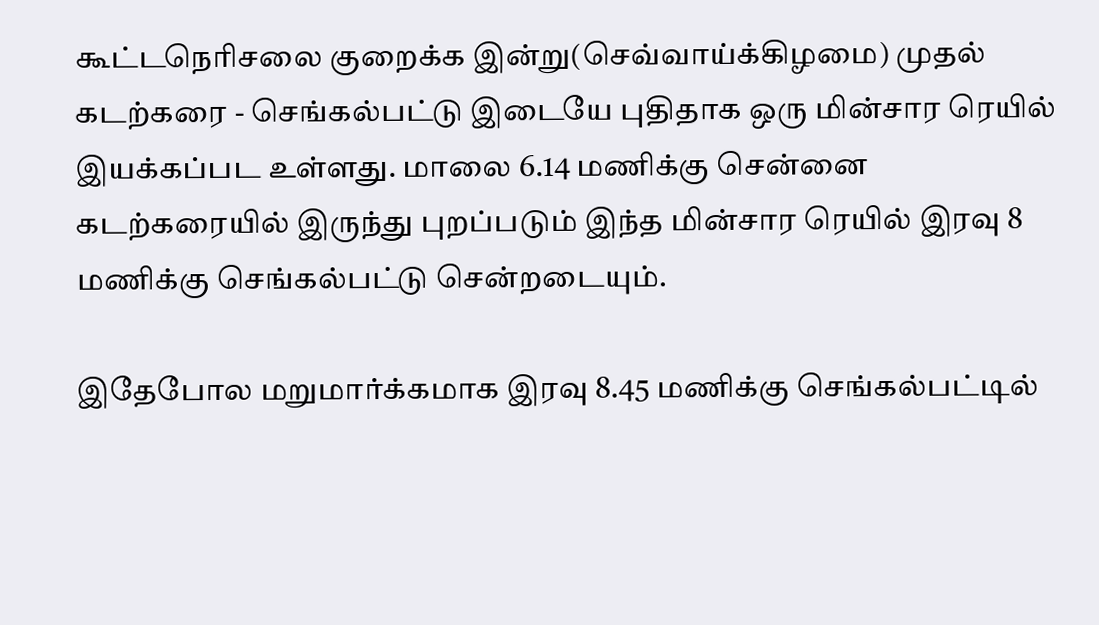கூட்டநெரிசலை குறைக்க இன்று(செவ்வாய்க்கிழமை) முதல் கடற்கரை - செங்கல்பட்டு இடையே புதிதாக ஒரு மின்சார ரெயில் இயக்கப்பட உள்ளது. மாலை 6.14 மணிக்கு சென்னை கடற்கரையில் இருந்து புறப்படும் இந்த மின்சார ரெயில் இரவு 8 மணிக்கு செங்கல்பட்டு சென்றடையும்.

இதேபோல மறுமார்க்கமாக இரவு 8.45 மணிக்கு செங்கல்பட்டில்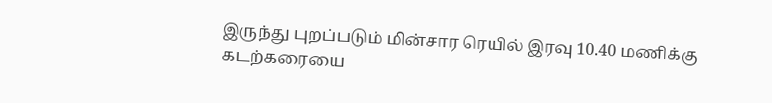இருந்து புறப்படும் மின்சார ரெயில் இரவு 10.40 மணிக்கு கடற்கரையை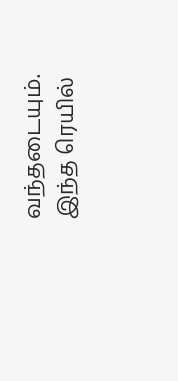வந்தடையும். இந்த ரெயில்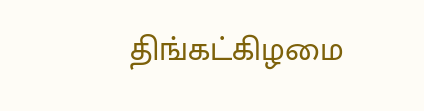திங்கட்கிழமை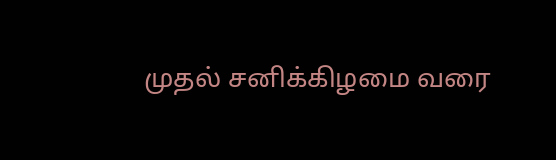முதல் சனிக்கிழமை வரை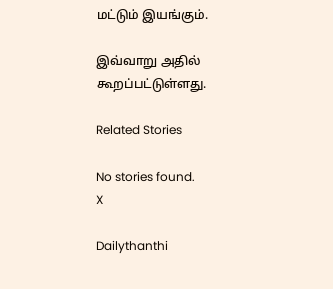மட்டும் இயங்கும்.

இவ்வாறு அதில் கூறப்பட்டுள்ளது.

Related Stories

No stories found.
X

Dailythanthi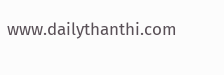www.dailythanthi.com